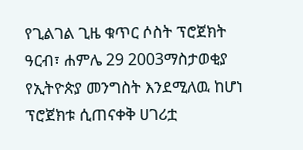የጊልገል ጊዜ ቁጥር ሶስት ፕሮጀክት
ዓርብ፣ ሐምሌ 29 2003ማስታወቂያ
የኢትዮጵያ መንግስት እንደሚለዉ ከሆነ ፕሮጀክቱ ሲጠናቀቅ ሀገሪቷ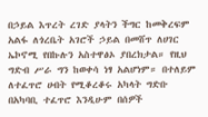በኃይል እጥረት ረገድ ያላትን ችግር ከመቅረፍም አልፋ ለጎረቤት አገሮች ኃይል በመሸጥ ለሀገር ኤኮኖሚ የበኩሉን አስተዋፅኦ ያበረክታል። የዚህ ግድብ ሥራ ግን ከወቀሳ ነፃ አልሆነም። በተለይም ለተፈጥሮ ሀብት የሚቆረቆሩ አካላት ግድቡ በአካባቢ ተፈጥሮ እንዲሁም በሰዎች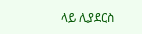ላይ ሊያደርስ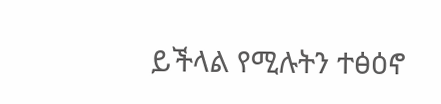ይችላል የሚሉትን ተፅዕኖ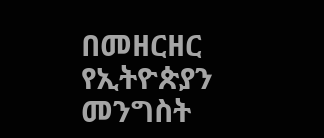በመዘርዘር የኢትዮጵያን መንግስት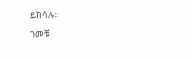ይከሳሉ።
ገመቹ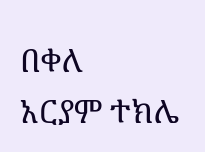በቀለ
አርያም ተክሌ